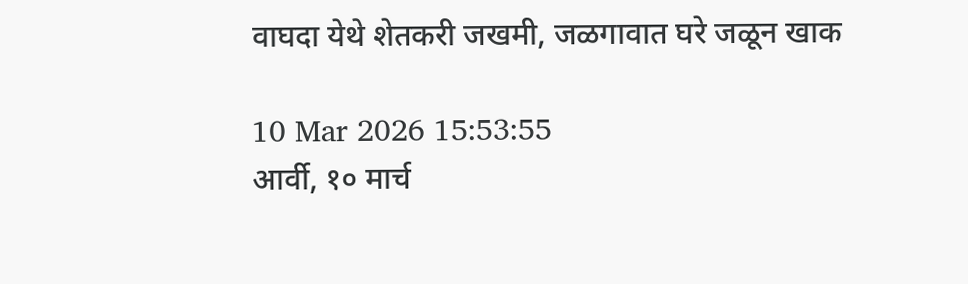वाघदा येथे शेतकरी जखमी, जळगावात घरे जळून खाक

10 Mar 2026 15:53:55
आर्वी, १० मार्च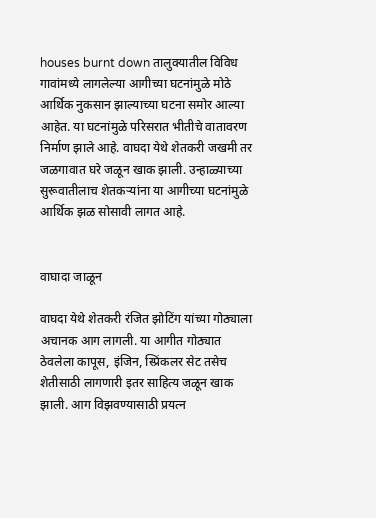houses burnt down तालुक्यातील विविध गावांमध्ये लागलेल्या आगीच्या घटनांमुळे मोठे आर्थिक नुकसान झाल्याच्या घटना समोर आल्या आहेत. या घटनांमुळे परिसरात भीतीचे वातावरण निर्माण झाले आहे. वाघदा येथे शेतकरी जखमी तर जळगावात घरे जळून खाक झाली. उन्हाळ्याच्या सुरूवातीलाच शेतकर्‍यांना या आगीच्या घटनांमुळे आर्थिक झळ सोसावी लागत आहे.


वाघादा जाळून

वाघदा येथे शेतकरी रंजित झोटिंग यांच्या गोठ्याला अचानक आग लागली. या आगीत गोठ्यात ठेवलेला कापूस, इंजिन, स्प्रिंकलर सेट तसेच शेतीसाठी लागणारी इतर साहित्य जळून खाक झाली. आग विझवण्यासाठी प्रयत्न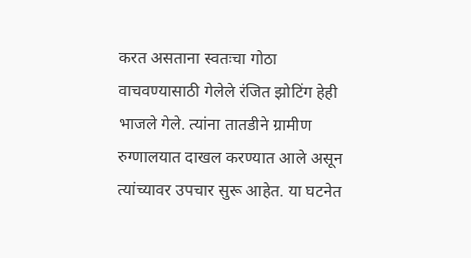करत असताना स्वतःचा गोठा वाचवण्यासाठी गेलेले रंजित झोटिंग हेही भाजले गेले. त्यांना तातडीने ग्रामीण रुग्णालयात दाखल करण्यात आले असून त्यांच्यावर उपचार सुरू आहेत. या घटनेत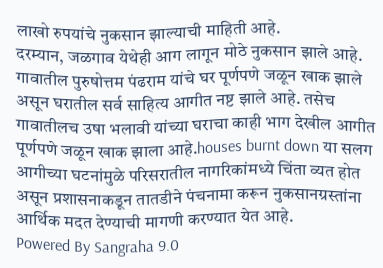लाखो रुपयांचे नुकसान झाल्याची माहिती आहे.
दरम्यान, जळगाव येथेही आग लागून मोठे नुकसान झाले आहे. गावातील पुरुषोत्तम पंढराम यांचे घर पूर्णपणे जळून खाक झाले असून घरातील सर्व साहित्य आगीत नष्ट झाले आहे. तसेच गावातीलच उषा भलावी यांच्या घराचा काही भाग देखील आगीत पूर्णपणे जळून खाक झाला आहे.houses burnt down या सलग आगीच्या घटनांमुळे परिसरातील नागरिकांमध्ये चिंता व्यत होत असून प्रशासनाकडून तातडीने पंचनामा करून नुकसानग्रस्तांना आर्थिक मदत देण्याची मागणी करण्यात येत आहे.
Powered By Sangraha 9.0